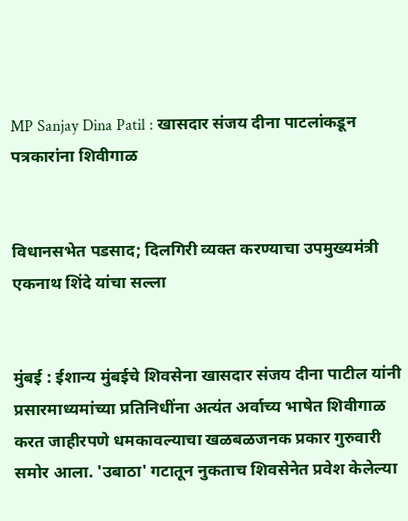MP Sanjay Dina Patil : खासदार संजय दीना पाटलांकडून पत्रकारांना शिवीगाळ


विधानसभेत पडसाद; दिलगिरी व्यक्त करण्याचा उपमुख्यमंत्री एकनाथ शिंदे यांचा सल्ला


मुंबई : ईशान्य मुंबईचे शिवसेना खासदार संजय दीना पाटील यांनी प्रसारमाध्यमांच्या प्रतिनिधींना अत्यंत अर्वाच्य भाषेत शिवीगाळ करत जाहीरपणे धमकावल्याचा खळबळजनक प्रकार गुरुवारी समोर आला. 'उबाठा' गटातून नुकताच शिवसेनेत प्रवेश केलेल्या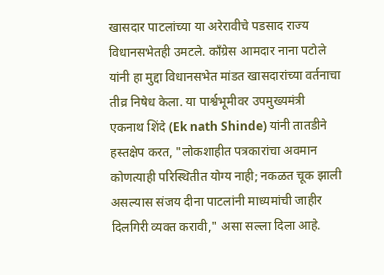खासदार पाटलांच्या या अरेरावीचे पडसाद राज्य विधानसभेतही उमटले. काँग्रेस आमदार नाना पटोले यांनी हा मुद्दा विधानसभेत मांडत खासदारांच्या वर्तनाचा तीव्र निषेध केला. या पार्श्वभूमीवर उपमुख्यमंत्री एकनाथ शिंदे (Ek nath Shinde) यांनी तातडीने हस्तक्षेप करत, "लोकशाहीत पत्रकारांचा अवमान कोणत्याही परिस्थितीत योग्य नाही; नकळत चूक झाली असल्यास संजय दीना पाटलांनी माध्यमांची जाहीर दिलगिरी व्यक्त करावी," असा सल्ला दिला आहे.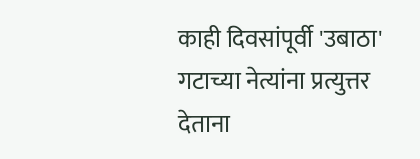काही दिवसांपूर्वी 'उबाठा' गटाच्या नेत्यांना प्रत्युत्तर देताना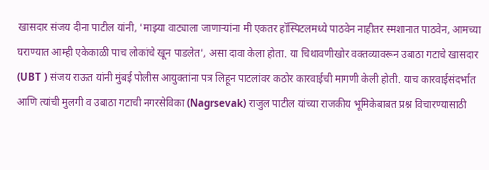खासदार संजय दीना पाटील यांनी, 'माझ्या वाट्याला जाणाऱ्यांना मी एकतर हॉस्पिटलमध्ये पाठवेन नाहीतर स्मशानात पाठवेन, आमच्या घराण्यात आम्ही एकेकाळी पाच लोकांचे खून पाडलेत', असा दावा केला होता. या चिथावणीखोर वक्तव्यावरून उबाठा गटाचे खासदार (UBT ) संजय राऊत यांनी मुंबई पोलीस आयुक्तांना पत्र लिहून पाटलांवर कठोर कारवाईची मागणी केली होती. याच कारवाईसंदर्भात आणि त्यांची मुलगी व उबाठा गटाची नगरसेविका (Nagrsevak) राजुल पाटील यांच्या राजकीय भूमिकेबाबत प्रश्न विचारण्यासाठी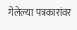गेलेल्या पत्रकारांवर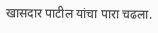खासदार पाटील यांचा पारा चढला.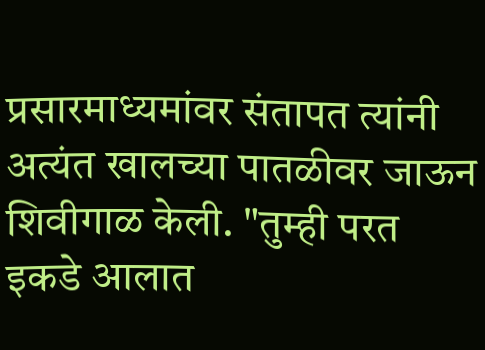प्रसारमाध्यमांवर संतापत त्यांनी अत्यंत खालच्या पातळीवर जाऊन शिवीगाळ केली. "तुम्ही परत इकडे आलात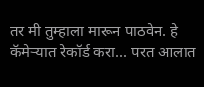तर मी तुम्हाला मारून पाठवेन. हे कॅमेऱ्यात रेकॉर्ड करा... परत आलात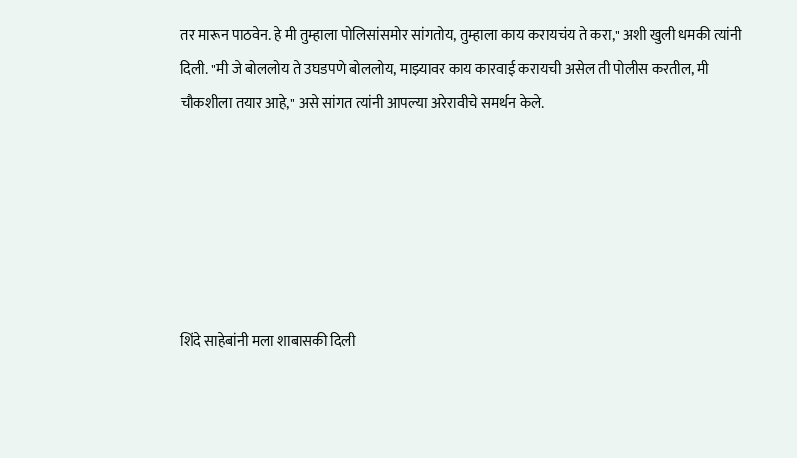तर मारून पाठवेन. हे मी तुम्हाला पोलिसांसमोर सांगतोय, तुम्हाला काय करायचंय ते करा," अशी खुली धमकी त्यांनी दिली. "मी जे बोललोय ते उघडपणे बोललोय, माझ्यावर काय कारवाई करायची असेल ती पोलीस करतील, मी चौकशीला तयार आहे," असे सांगत त्यांनी आपल्या अरेरावीचे समर्थन केले.






शिंदे साहेबांनी मला शाबासकी दिली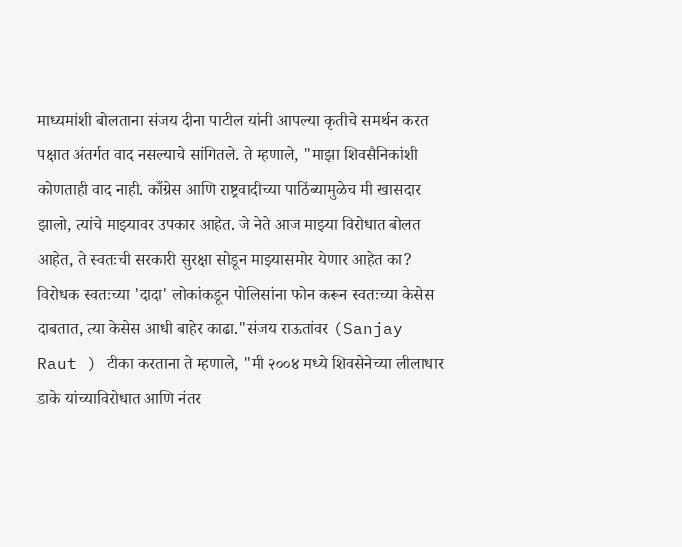माध्यमांशी बोलताना संजय दीना पाटील यांनी आपल्या कृतीचे समर्थन करत पक्षात अंतर्गत वाद नसल्याचे सांगितले. ते म्हणाले, "माझा शिवसैनिकांशी कोणताही वाद नाही. काँग्रेस आणि राष्ट्रवादीच्या पाठिंब्यामुळेच मी खासदार झालो, त्यांचे माझ्यावर उपकार आहेत. जे नेते आज माझ्या विरोधात बोलत आहेत, ते स्वतःची सरकारी सुरक्षा सोडून माझ्यासमोर येणार आहेत का? विरोधक स्वतःच्या 'दादा' लोकांकडून पोलिसांना फोन करून स्वतःच्या केसेस दाबतात, त्या केसेस आधी बाहेर काढा."संजय राऊतांवर (Sanjay Raut ) टीका करताना ते म्हणाले, "मी २००४ मध्ये शिवसेनेच्या लीलाधार डाके यांच्याविरोधात आणि नंतर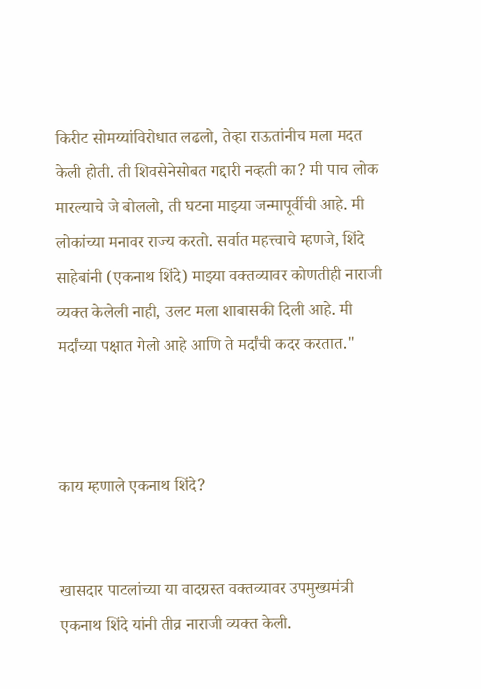किरीट सोमय्यांविरोधात लढलो, तेव्हा राऊतांनीच मला मदत केली होती. ती शिवसेनेसोबत गद्दारी नव्हती का? मी पाच लोक मारल्याचे जे बोललो, ती घटना माझ्या जन्मापूर्वीची आहे. मी लोकांच्या मनावर राज्य करतो. सर्वात महत्त्वाचे म्हणजे, शिंदे साहेबांनी (एकनाथ शिंदे) माझ्या वक्तव्यावर कोणतीही नाराजी व्यक्त केलेली नाही, उलट मला शाबासकी दिली आहे. मी मर्दांच्या पक्षात गेलो आहे आणि ते मर्दांची कदर करतात."



काय म्हणाले एकनाथ शिंदे?


खासदार पाटलांच्या या वादग्रस्त वक्तव्यावर उपमुख्यमंत्री एकनाथ शिंदे यांनी तीव्र नाराजी व्यक्त केली.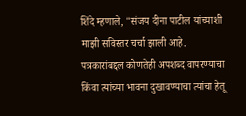शिंदे म्हणाले, "संजय दीना पाटील यांच्याशी माझी सविस्तर चर्चा झाली आहे. पत्रकारांबद्दल कोणतेही अपशब्द वापरण्याचा किंवा त्यांच्या भावना दुखावण्याचा त्यांचा हेतू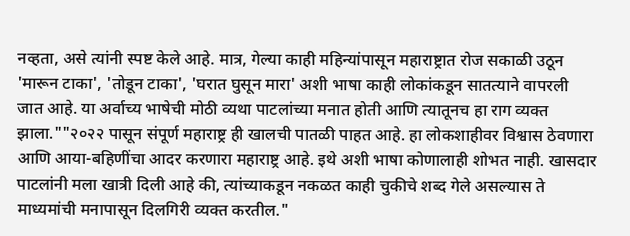नव्हता, असे त्यांनी स्पष्ट केले आहे. मात्र, गेल्या काही महिन्यांपासून महाराष्ट्रात रोज सकाळी उठून 'मारून टाका', 'तोडून टाका', 'घरात घुसून मारा' अशी भाषा काही लोकांकडून सातत्याने वापरली जात आहे. या अर्वाच्य भाषेची मोठी व्यथा पाटलांच्या मनात होती आणि त्यातूनच हा राग व्यक्त झाला.""२०२२ पासून संपूर्ण महाराष्ट्र ही खालची पातळी पाहत आहे. हा लोकशाहीवर विश्वास ठेवणारा आणि आया-बहिणींचा आदर करणारा महाराष्ट्र आहे. इथे अशी भाषा कोणालाही शोभत नाही. खासदार पाटलांनी मला खात्री दिली आहे की, त्यांच्याकडून नकळत काही चुकीचे शब्द गेले असल्यास ते माध्यमांची मनापासून दिलगिरी व्यक्त करतील."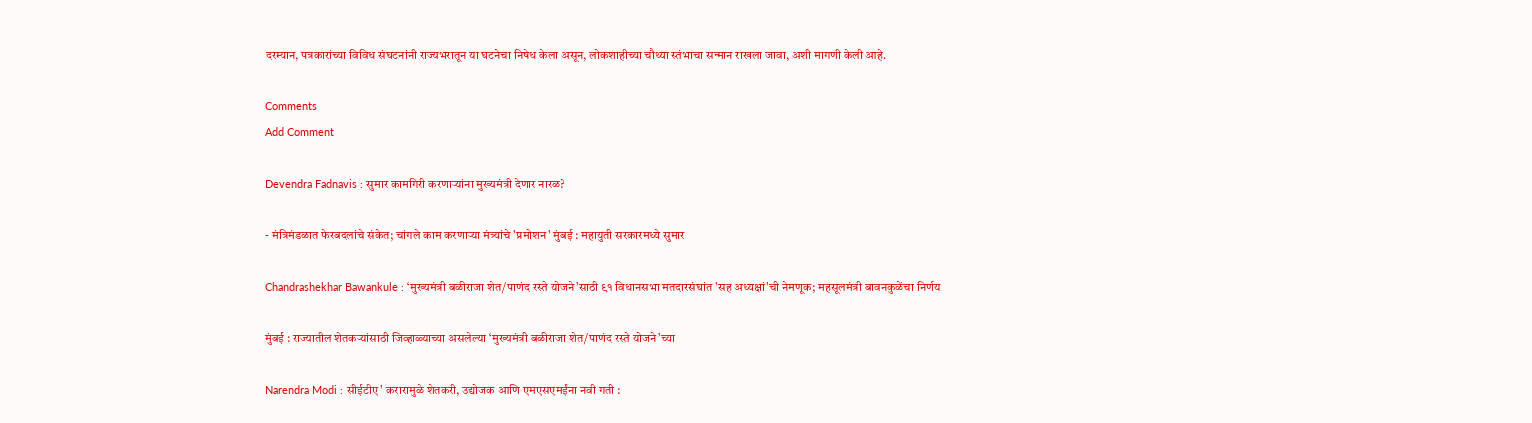दरम्यान, पत्रकारांच्या विविध संघटनांनी राज्यभरातून या घटनेचा निषेध केला असून, लोकशाहीच्या चौथ्या स्तंभाचा सन्मान राखला जावा, अशी मागणी केली आहे.

Comments
Add Comment

Devendra Fadnavis : सुमार कामगिरी करणाऱ्यांना मुख्यमंत्री देणार नारळ?

- मंत्रिमंडळात फेरबदलांचे संकेत; चांगले काम करणाऱ्या मंत्र्यांचे 'प्रमोशन' मुंबई : महायुती सरकारमध्ये सुमार

Chandrashekhar Bawankule : ‘मुख्यमंत्री बळीराजा शेत/पाणंद रस्ते योजने’साठी ९१ विधानसभा मतदारसंघांत 'सह अध्यक्षां'ची नेमणूक; महसूलमंत्री बावनकुळेंचा निर्णय

मुंबई : राज्यातील शेतकऱ्यांसाठी जिव्हाळ्याच्या असलेल्या ‘मुख्यमंत्री बळीराजा शेत/पाणंद रस्ते योजने’च्या

Narendra Modi : सीईटीए' करारामुळे शेतकरी, उद्योजक आणि एमएसएमईंना नवी गती :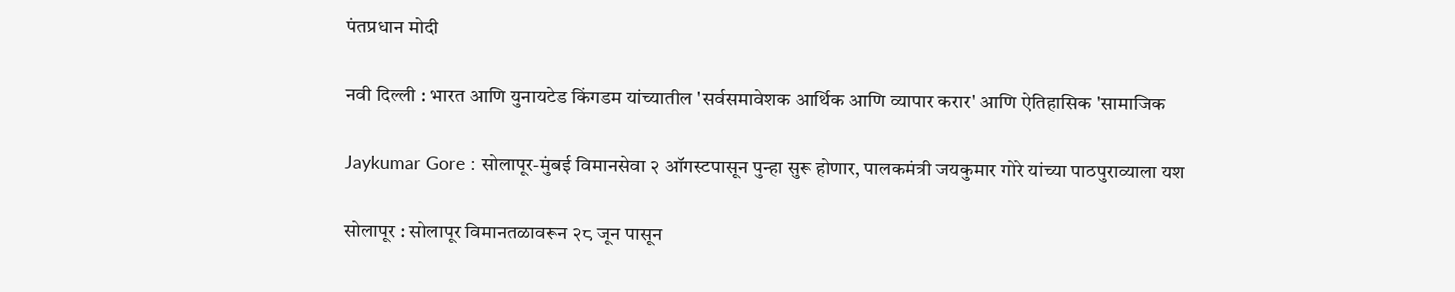पंतप्रधान मोदी

नवी दिल्ली : भारत आणि युनायटेड किंगडम यांच्यातील 'सर्वसमावेशक आर्थिक आणि व्यापार करार' आणि ऐतिहासिक 'सामाजिक

Jaykumar Gore : सोलापूर-मुंबई विमानसेवा २ ऑगस्टपासून पुन्हा सुरू होणार, पालकमंत्री जयकुमार गोरे यांच्या पाठपुराव्याला यश

सोलापूर : सोलापूर विमानतळावरून २८ जून पासून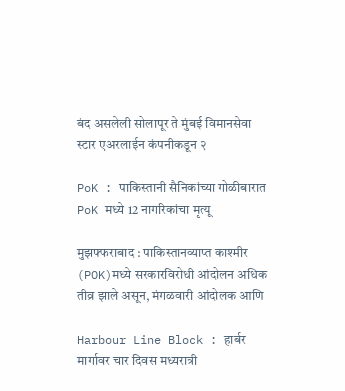बंद असलेली सोलापूर ते मुंबई विमानसेवा स्टार एअरलाईन कंपनीकडून २

PoK : पाकिस्तानी सैनिकांच्या गोळीबारात PoK मध्ये 12 नागरिकांचा मृत्यू

मुझफ्फराबाद : पाकिस्तानव्याप्त काश्मीर (POK)मध्ये सरकारविरोधी आंदोलन अधिक तीव्र झाले असून, मंगळवारी आंदोलक आणि

Harbour Line Block : हार्बर मार्गावर चार दिवस मध्यरात्री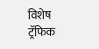विशेष ट्रॅफिक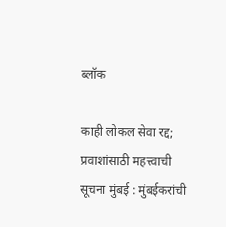ब्लॉक

काही लोकल सेवा रद्द; प्रवाशांसाठी महत्त्वाची सूचना मुंबई : मुंबईकरांची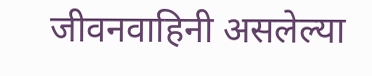जीवनवाहिनी असलेल्या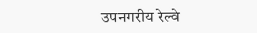उपनगरीय रेल्वे